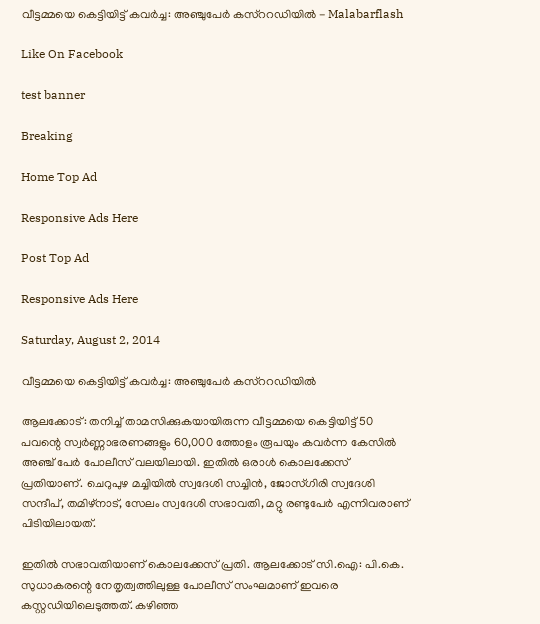വീട്ടമ്മയെ കെട്ടിയിട്ട് കവര്‍ച്ച: അഞ്ചുപേര്‍ കസ്‌ററഡിയില്‍ - Malabarflash

Like On Facebook

test banner

Breaking

Home Top Ad

Responsive Ads Here

Post Top Ad

Responsive Ads Here

Saturday, August 2, 2014

വീട്ടമ്മയെ കെട്ടിയിട്ട് കവര്‍ച്ച: അഞ്ചുപേര്‍ കസ്‌ററഡിയില്‍

ആലക്കോട്: തനിച്ച് താമസിക്കുകയായിരുന്ന വീട്ടമ്മയെ കെട്ടിയിട്ട് 50 പവന്റെ സ്വര്‍ണ്ണാഭരണങ്ങളും 60,000 ത്തോളം രൂപയും കവര്‍ന്ന കേസില്‍ അഞ്ച് പേര്‍ പോലീസ് വലയിലായി. ഇതില്‍ ഒരാള്‍ കൊലക്കേസ് പ്രതിയാണ്. ചെറുപുഴ മച്ചിയില്‍ സ്വദേശി സച്ചിന്‍, ജോസ്ഗിരി സ്വദേശി സന്ദീപ്, തമിഴ്‌നാട്, സേലം സ്വദേശി സഭാവതി, മറ്റു രണ്ടുപേര്‍ എന്നിവരാണ് പിടിയിലായത്.

ഇതില്‍ സഭാവതിയാണ് കൊലക്കേസ് പ്രതി. ആലക്കോട് സി.ഐ: പി.കെ. സുധാകരന്റെ നേതൃത്വത്തിലുള്ള പോലീസ് സംഘമാണ് ഇവരെ കസ്റ്റഡിയിലെടുത്തത്. കഴിഞ്ഞ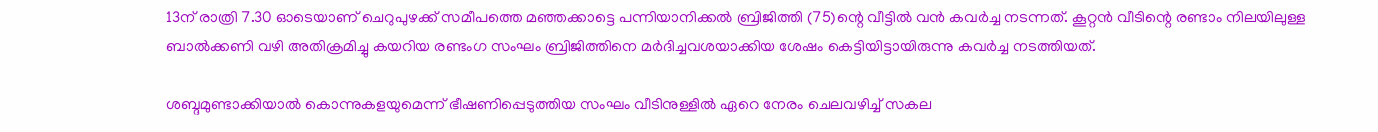13ന് രാത്രി 7.30 ഓടെയാണ് ചെറുപുഴക്ക് സമീപത്തെ മഞ്ഞക്കാട്ടെ പന്നിയാനിക്കല്‍ ബ്രിജിത്തി (75)ന്റെ വീട്ടില്‍ വന്‍ കവര്‍ച്ച നടന്നത്. കൂറ്റന്‍ വീടിന്റെ രണ്ടാം നിലയിലുള്ള ബാല്‍ക്കണി വഴി അതിക്രമിച്ചു കയറിയ രണ്ടംഗ സംഘം ബ്രിജിത്തിനെ മര്‍ദിച്ചവശയാക്കിയ ശേഷം കെട്ടിയിട്ടായിരുന്നു കവര്‍ച്ച നടത്തിയത്.

ശബ്ദമുണ്ടാക്കിയാല്‍ കൊന്നുകളയുമെന്ന് ഭീഷണിപ്പെടുത്തിയ സംഘം വീടിനുള്ളില്‍ ഏറെ നേരം ചെലവഴിച്ച് സകല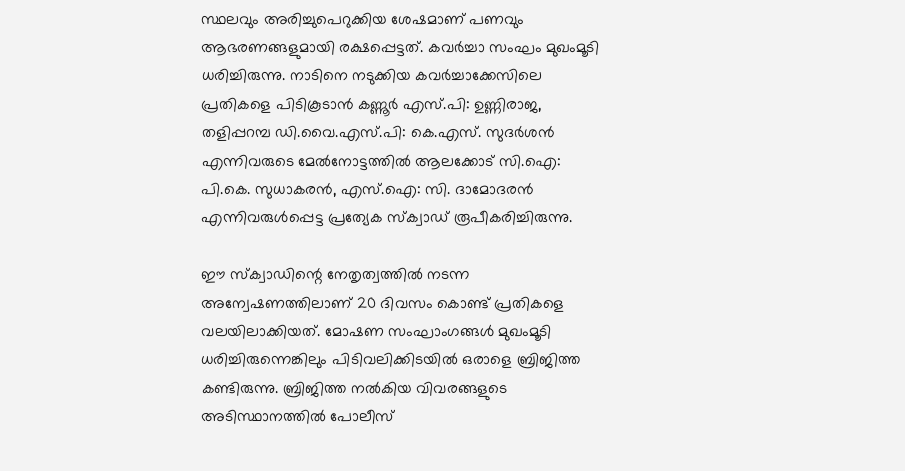സ്ഥലവും അരിച്ചുപെറുക്കിയ ശേഷമാണ് പണവും ആഭരണങ്ങളുമായി രക്ഷപ്പെട്ടത്. കവര്‍ച്ചാ സംഘം മുഖംമൂടി ധരിച്ചിരുന്നു. നാടിനെ നടുക്കിയ കവര്‍ച്ചാക്കേസിലെ പ്രതികളെ പിടികൂടാന്‍ കണ്ണൂര്‍ എസ്.പി: ഉണ്ണിരാജ, തളിപ്പറമ്പ ഡി.വൈ.എസ്.പി: കെ.എസ്. സുദര്‍ശന്‍ എന്നിവരുടെ മേല്‍നോട്ടത്തില്‍ ആലക്കോട് സി.ഐ: പി.കെ. സുധാകരന്‍, എസ്.ഐ: സി. ദാമോദരന്‍ എന്നിവരുള്‍പ്പെട്ട പ്രത്യേക സ്‌ക്വാഡ് രൂപീകരിച്ചിരുന്നു.

ഈ സ്‌ക്വാഡിന്റെ നേതൃത്വത്തില്‍ നടന്ന അന്വേഷണത്തിലാണ് 20 ദിവസം കൊണ്ട് പ്രതികളെ വലയിലാക്കിയത്. മോഷണ സംഘാംഗങ്ങള്‍ മുഖംമൂടി ധരിച്ചിരുന്നെങ്കിലും പിടിവലിക്കിടയില്‍ ഒരാളെ ബ്രിജിത്ത കണ്ടിരുന്നു. ബ്രിജിത്ത നല്‍കിയ വിവരങ്ങളുടെ അടിസ്ഥാനത്തില്‍ പോലീസ്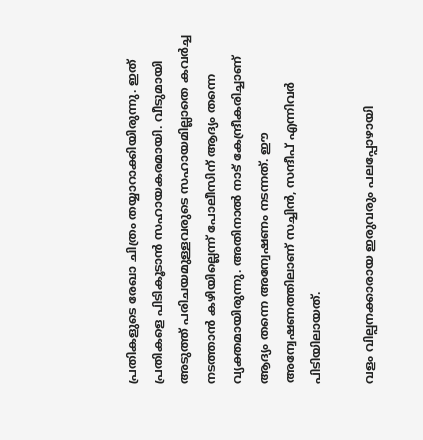പ്രതികളുടെ രേഖാ ചിത്രം തയ്യാറാക്കിയിരുന്നു. ഇത് പ്രതികളെ പിടികൂടാന്‍ സഹായകരമായി. വീടുമായി അടുത്ത് പരിചയമുള്ളവരുടെ സഹായമില്ലാതെ കവര്‍ച്ച നടത്താന്‍ കഴിയില്ലെന്ന് പോലീസിന് ആദ്യം തന്നെ വ്യക്തമായിരുന്നു. അതിനാല്‍ നാട് കേന്ദ്രീകരിച്ചാണ് ആദ്യം തന്നെ അന്വേഷണം നടന്നത്. ഈ അന്വേഷണത്തിലാണ് സച്ചിന്‍, സന്ദീപ് എന്നിവര്‍ പിടിയിലായത്.

വളം വില്പനക്കാരായ ഇരുവരും പലപ്പോഴായി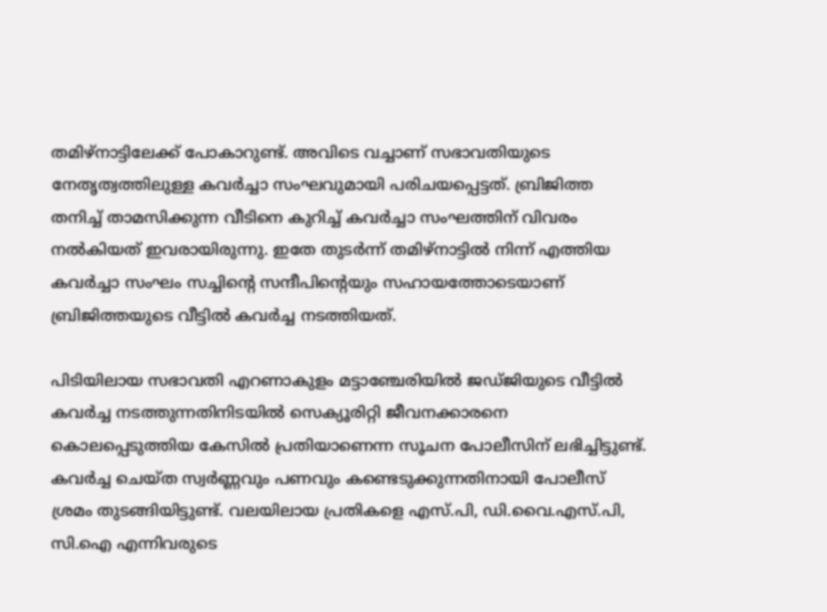തമിഴ്‌നാട്ടിലേക്ക് പോകാറുണ്ട്. അവിടെ വച്ചാണ് സഭാവതിയുടെ നേതൃത്വത്തിലുള്ള കവര്‍ച്ചാ സംഘവുമായി പരിചയപ്പെട്ടത്. ബ്രിജിത്ത തനിച്ച് താമസിക്കുന്ന വീടിനെ കുറിച്ച് കവര്‍ച്ചാ സംഘത്തിന് വിവരം നല്‍കിയത് ഇവരായിരുന്നു. ഇതേ തുടര്‍ന്ന് തമിഴ്‌നാട്ടില്‍ നിന്ന് എത്തിയ കവര്‍ച്ചാ സംഘം സച്ചിന്റെ സന്ദീപിന്റെയും സഹായത്തോടെയാണ് ബ്രിജിത്തയുടെ വീട്ടില്‍ കവര്‍ച്ച നടത്തിയത്.

പിടിയിലായ സഭാവതി എറണാകുളം മട്ടാഞ്ചേരിയില്‍ ജഡ്ജിയുടെ വീട്ടില്‍ കവര്‍ച്ച നടത്തുന്നതിനിടയില്‍ സെക്യൂരിറ്റി ജീവനക്കാരനെ കൊലപ്പെടുത്തിയ കേസില്‍ പ്രതിയാണെന്ന സൂചന പോലീസിന് ലഭിച്ചിട്ടുണ്ട്. കവര്‍ച്ച ചെയ്ത സ്വര്‍ണ്ണവും പണവും കണ്ടെടുക്കുന്നതിനായി പോലീസ് ശ്രമം തുടങ്ങിയിട്ടുണ്ട്. വലയിലായ പ്രതികളെ എസ്.പി, ഡി.വൈ.എസ്.പി, സി.ഐ എന്നിവരുടെ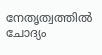നേതൃത്വത്തില്‍ ചോദ്യം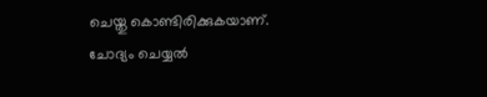ചെയ്തു കൊണ്ടിരിക്കുകയാണ്. ചോദ്യം ചെയ്യല്‍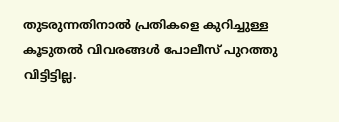തുടരുന്നതിനാല്‍ പ്രതികളെ കുറിച്ചുള്ള കൂടുതല്‍ വിവരങ്ങള്‍ പോലീസ് പുറത്തു വിട്ടിട്ടില്ല.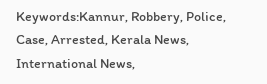Keywords:Kannur, Robbery, Police, Case, Arrested, Kerala News, International News,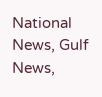National News, Gulf News,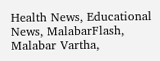Health News, Educational News, MalabarFlash, Malabar Vartha,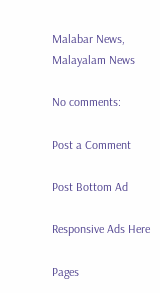Malabar News, Malayalam News

No comments:

Post a Comment

Post Bottom Ad

Responsive Ads Here

Pages